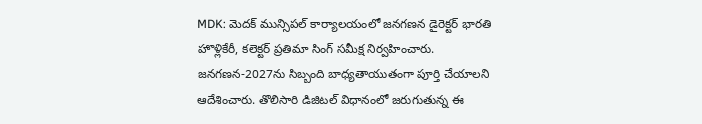MDK: మెదక్ మున్సిపల్ కార్యాలయంలో జనగణన డైరెక్టర్ భారతి హొళ్లికేరీ, కలెక్టర్ ప్రతిమా సింగ్ సమీక్ష నిర్వహించారు. జనగణన-2027ను సిబ్బంది బాధ్యతాయుతంగా పూర్తి చేయాలని ఆదేశించారు. తొలిసారి డిజిటల్ విధానంలో జరుగుతున్న ఈ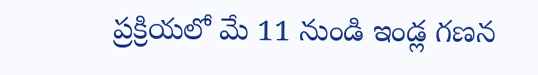ప్రక్రియలో మే 11 నుండి ఇండ్ల గణన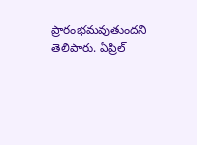ప్రారంభమవుతుందని తెలిపారు. ఏప్రిల్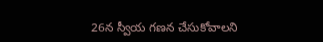26న స్వీయ గణన చేసుకోవాలని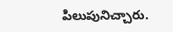పిలుపునిచ్చారు.